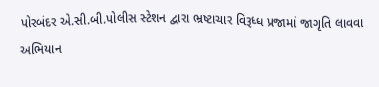પોરબંદર એ.સી.બી.પોલીસ સ્ટેશન દ્વારા ભ્રષ્ટાચાર વિરૂધ્ધ પ્રજામાં જાગૃતિ લાવવા અભિયાન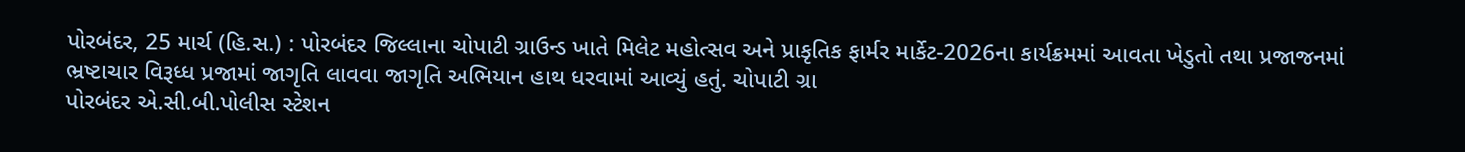પોરબંદર, 25 માર્ચ (હિ.સ.) : પોરબંદર જિલ્લાના ચોપાટી ગ્રાઉન્ડ ખાતે મિલેટ મહોત્સવ અને પ્રાકૃતિક ફાર્મર માર્કેટ-2026ના કાર્યક્રમમાં આવતા ખેડુતો તથા પ્રજાજનમાં ભ્રષ્ટાચાર વિરૂધ્ધ પ્રજામાં જાગૃતિ લાવવા જાગૃતિ અભિયાન હાથ ધરવામાં આવ્યું હતું. ચોપાટી ગ્રા
પોરબંદર એ.સી.બી.પોલીસ સ્ટેશન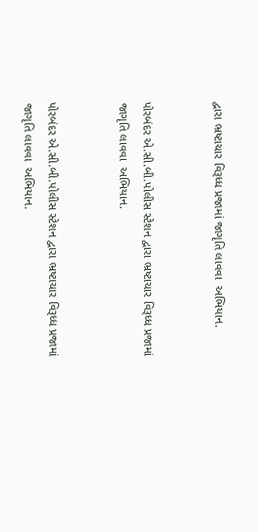દ્વારા ભ્રષ્ટાચાર વિરૂધ્ધ પ્રજામાં જાગૃતિ લાવવા  અભિયાન.


પોરબંદર એ.સી.બી.પોલીસ સ્ટેશન દ્વારા ભ્રષ્ટાચાર વિરૂધ્ધ પ્રજામાં જાગૃતિ લાવવા  અભિયાન.


પોરબંદર એ.સી.બી.પોલીસ સ્ટેશન દ્વારા ભ્રષ્ટાચાર વિરૂધ્ધ પ્રજામાં જાગૃતિ લાવવા  અભિયાન.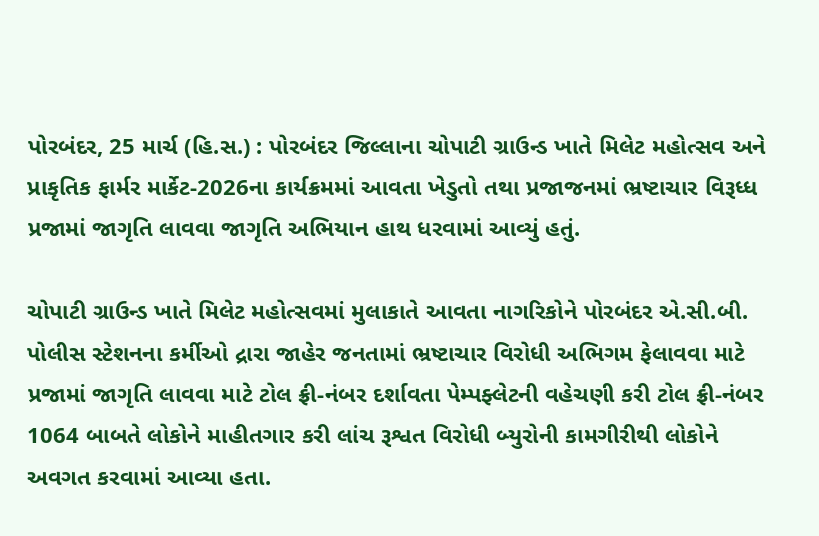પોરબંદર, 25 માર્ચ (હિ.સ.) : પોરબંદર જિલ્લાના ચોપાટી ગ્રાઉન્ડ ખાતે મિલેટ મહોત્સવ અને પ્રાકૃતિક ફાર્મર માર્કેટ-2026ના કાર્યક્રમમાં આવતા ખેડુતો તથા પ્રજાજનમાં ભ્રષ્ટાચાર વિરૂધ્ધ પ્રજામાં જાગૃતિ લાવવા જાગૃતિ અભિયાન હાથ ધરવામાં આવ્યું હતું.

ચોપાટી ગ્રાઉન્ડ ખાતે મિલેટ મહોત્સવમાં મુલાકાતે આવતા નાગરિકોને પોરબંદર એ.સી.બી. પોલીસ સ્ટેશનના કર્મીઓ દ્રારા જાહેર જનતામાં ભ્રષ્ટાચાર વિરોધી અભિગમ ફેલાવવા માટે પ્રજામાં જાગૃતિ લાવવા માટે ટોલ ફ્રી-નંબર દર્શાવતા પેમ્પફ્લેટની વહેચણી કરી ટોલ ફ્રી-નંબર 1064 બાબતે લોકોને માહીતગાર કરી લાંચ રૂશ્વત વિરોધી બ્યુરોની કામગીરીથી લોકોને અવગત કરવામાં આવ્યા હતા.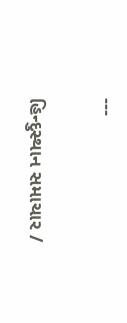---

હિન્દુસ્થાન સમાચાર /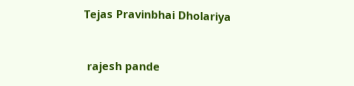Tejas Pravinbhai Dholariya


 rajesh pande